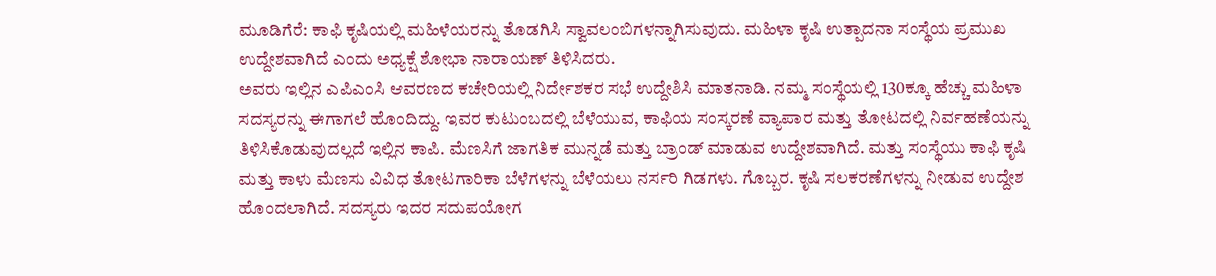ಮೂಡಿಗೆರೆ: ಕಾಫಿ ಕೃಷಿಯಲ್ಲಿ ಮಹಿಳೆಯರನ್ನು ತೊಡಗಿಸಿ ಸ್ವಾವಲಂಬಿಗಳನ್ನಾಗಿಸುವುದು. ಮಹಿಳಾ ಕೃಷಿ ಉತ್ಪಾದನಾ ಸಂಸ್ಥೆಯ ಪ್ರಮುಖ ಉದ್ದೇಶವಾಗಿದೆ ಎಂದು ಅಧ್ಯಕ್ಷೆ ಶೋಭಾ ನಾರಾಯಣ್ ತಿಳಿಸಿದರು.
ಅವರು ಇಲ್ಲಿನ ಎಪಿಎಂಸಿ ಆವರಣದ ಕಚೇರಿಯಲ್ಲಿ ನಿರ್ದೇಶಕರ ಸಭೆ ಉದ್ದೇಶಿಸಿ ಮಾತನಾಡಿ. ನಮ್ಮ ಸಂಸ್ಥೆಯಲ್ಲಿ 130ಕ್ಕೂ ಹೆಚ್ಚು ಮಹಿಳಾ ಸದಸ್ಯರನ್ನು ಈಗಾಗಲೆ ಹೊಂದಿದ್ದು. ಇವರ ಕುಟುಂಬದಲ್ಲಿ ಬೆಳೆಯುವ, ಕಾಫಿಯ ಸಂಸ್ಕರಣೆ ವ್ಯಾಪಾರ ಮತ್ತು ತೋಟದಲ್ಲಿ ನಿರ್ವಹಣೆಯನ್ನು ತಿಳಿಸಿಕೊಡುವುದಲ್ಲದೆ ಇಲ್ಲಿನ ಕಾಪಿ. ಮೆಣಸಿಗೆ ಜಾಗತಿಕ ಮುನ್ನಡೆ ಮತ್ತು ಬ್ರಾಂಡ್ ಮಾಡುವ ಉದ್ದೇಶವಾಗಿದೆ. ಮತ್ತು ಸಂಸ್ಥೆಯು ಕಾಫಿ ಕೃಷಿ ಮತ್ತು ಕಾಳು ಮೆಣಸು ವಿವಿಧ ತೋಟಗಾರಿಕಾ ಬೆಳೆಗಳನ್ನು ಬೆಳೆಯಲು ನರ್ಸರಿ ಗಿಡಗಳು. ಗೊಬ್ಬರ. ಕೃಷಿ ಸಲಕರಣೆಗಳನ್ನು ನೀಡುವ ಉದ್ದೇಶ ಹೊಂದಲಾಗಿದೆ. ಸದಸ್ಯರು ಇದರ ಸದುಪಯೋಗ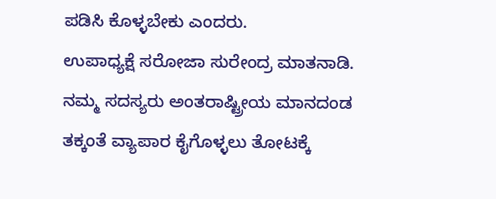ಪಡಿಸಿ ಕೊಳ್ಳಬೇಕು ಎಂದರು.
ಉಪಾಧ್ಯಕ್ಷೆ ಸರೋಜಾ ಸುರೇಂದ್ರ ಮಾತನಾಡಿ. ನಮ್ಮ ಸದಸ್ಯರು ಅಂತರಾಷ್ಟ್ರೀಯ ಮಾನದಂಡ ತಕ್ಕಂತೆ ವ್ಯಾಪಾರ ಕೈಗೊಳ್ಳಲು ತೋಟಕ್ಕೆ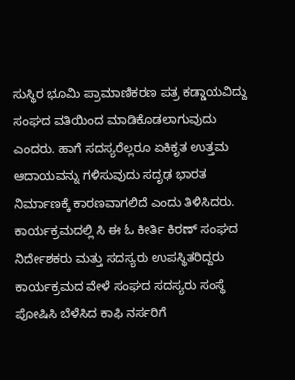ಸುಸ್ಥಿರ ಭೂಮಿ ಪ್ರಾಮಾಣಿಕರಣ ಪತ್ರ ಕಡ್ಡಾಯವಿದ್ದು ಸಂಘದ ವತಿಯಿಂದ ಮಾಡಿಕೊಡಲಾಗುವುದು ಎಂದರು. ಹಾಗೆ ಸದಸ್ಯರೆಲ್ಲರೂ ಏಕಿಕೃತ ಉತ್ತಮ ಆದಾಯವನ್ನು ಗಳಿಸುವುದು ಸದೃಢ ಭಾರತ ನಿರ್ಮಾಣಕ್ಕೆ ಕಾರಣವಾಗಲಿದೆ ಎಂದು ತಿಳಿಸಿದರು. ಕಾರ್ಯಕ್ರಮದಲ್ಲಿ ಸಿ ಈ ಓ ಕೀರ್ತಿ ಕಿರಣ್ ಸಂಘದ ನಿರ್ದೇಶಕರು ಮತ್ತು ಸದಸ್ಯರು ಉಪಸ್ಥಿತರಿದ್ದರು
ಕಾರ್ಯಕ್ರಮದ ವೇಳೆ ಸಂಘದ ಸದಸ್ಯರು ಸಂಸ್ಥೆ ಪೋಷಿಸಿ ಬೆಳೆಸಿದ ಕಾಫಿ ನರ್ಸರಿಗೆ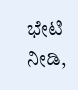ಭೇಟಿ ನೀಡಿ,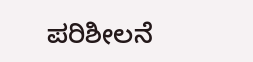ಪರಿಶೀಲನೆ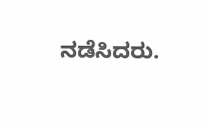ನಡೆಸಿದರು.